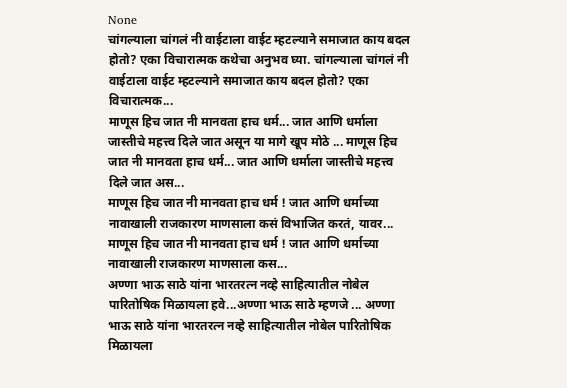None
चांगल्याला चांगलं नी वाईटाला वाईट म्हटल्याने समाजात काय बदल होतो? एका विचारात्मक कथेचा अनुभव घ्या. चांगल्याला चांगलं नी वाईटाला वाईट म्हटल्याने समाजात काय बदल होतो? एका विचारात्मक...
माणूस हिच जात नी मानवता हाच धर्म... जात आणि धर्माला जास्तीचे महत्त्व दिले जात असून या मागे खूप मोठे ... माणूस हिच जात नी मानवता हाच धर्म... जात आणि धर्माला जास्तीचे महत्त्व दिले जात अस...
माणूस हिच जात नी मानवता हाच धर्म ! जात आणि धर्माच्या नावाखाली राजकारण माणसाला कसं विभाजित करतं, यावर... माणूस हिच जात नी मानवता हाच धर्म ! जात आणि धर्माच्या नावाखाली राजकारण माणसाला कस...
अण्णा भाऊ साठे यांना भारतरत्न नव्हे साहित्यातील नोबेल पारितोषिक मिळायला हवे...अण्णा भाऊ साठे म्हणजे ... अण्णा भाऊ साठे यांना भारतरत्न नव्हे साहित्यातील नोबेल पारितोषिक मिळायला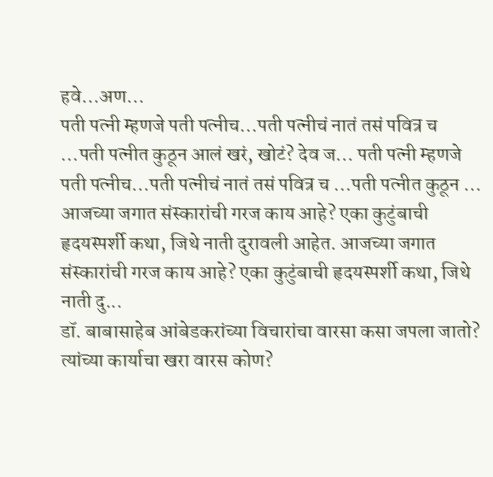हवे...अण...
पती पत्नी म्हणजे पती पत्नीच...पती पत्नीचं नातं तसं पवित्र च ...पती पत्नीत कुठून आलं खरं, खोटं? देव ज... पती पत्नी म्हणजे पती पत्नीच...पती पत्नीचं नातं तसं पवित्र च ...पती पत्नीत कुठून ...
आजच्या जगात संस्कारांची गरज काय आहे? एका कुटुंबाची हृदयस्पर्शी कथा, जिथे नाती दुरावली आहेत. आजच्या जगात संस्कारांची गरज काय आहे? एका कुटुंबाची हृदयस्पर्शी कथा, जिथे नाती दु...
डॉ. बाबासाहेब आंबेडकरांच्या विचारांचा वारसा कसा जपला जातो? त्यांच्या कार्याचा खरा वारस कोण?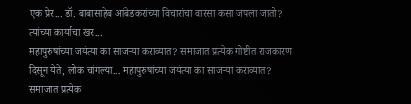एक प्रेर... डॉ. बाबासाहेब आंबेडकरांच्या विचारांचा वारसा कसा जपला जातो? त्यांच्या कार्याचा खर...
महापुरुषांच्या जयंत्या का साजऱ्या कराव्यात? समाजात प्रत्येक गोष्टीत राजकारण दिसून येते, लोक चांगल्या... महापुरुषांच्या जयंत्या का साजऱ्या कराव्यात? समाजात प्रत्येक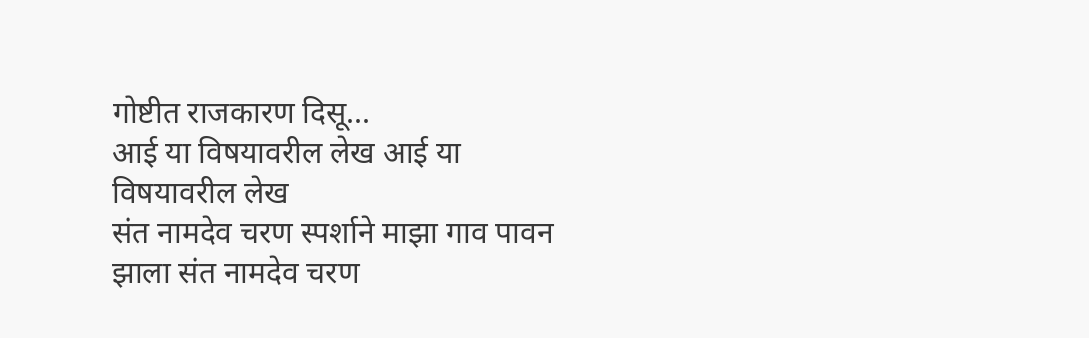गोष्टीत राजकारण दिसू...
आई या विषयावरील लेख आई या विषयावरील लेख
संत नामदेव चरण स्पर्शाने माझा गाव पावन झाला संत नामदेव चरण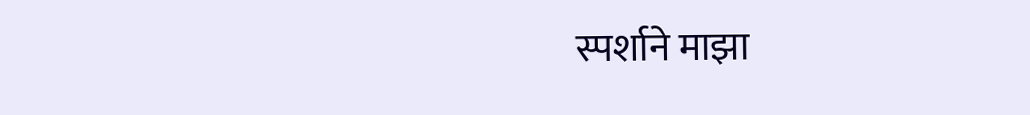स्पर्शाने माझा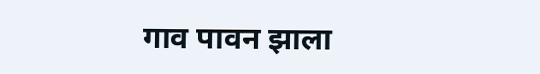गाव पावन झाला